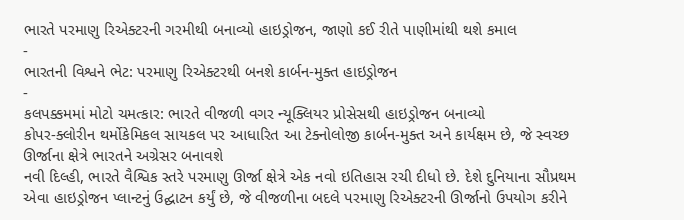ભારતે પરમાણુ રિએક્ટરની ગરમીથી બનાવ્યો હાઇડ્રોજન, જાણો કઈ રીતે પાણીમાંથી થશે કમાલ
-
ભારતની વિશ્વને ભેટ: પરમાણુ રિએક્ટરથી બનશે કાર્બન-મુક્ત હાઇડ્રોજન
-
કલપક્કમમાં મોટો ચમત્કાર: ભારતે વીજળી વગર ન્યૂક્લિયર પ્રોસેસથી હાઇડ્રોજન બનાવ્યો
કોપર-ક્લોરીન થર્મોકેમિકલ સાયકલ પર આધારિત આ ટેક્નોલોજી કાર્બન-મુક્ત અને કાર્યક્ષમ છે, જે સ્વચ્છ ઊર્જાના ક્ષેત્રે ભારતને અગ્રેસર બનાવશે
નવી દિલ્હી, ભારતે વૈશ્વિક સ્તરે પરમાણુ ઊર્જા ક્ષેત્રે એક નવો ઇતિહાસ રચી દીધો છે. દેશે દુનિયાના સૌપ્રથમ એવા હાઇડ્રોજન પ્લાન્ટનું ઉદ્ઘાટન કર્યું છે, જે વીજળીના બદલે પરમાણુ રિએક્ટરની ઊર્જાનો ઉપયોગ કરીને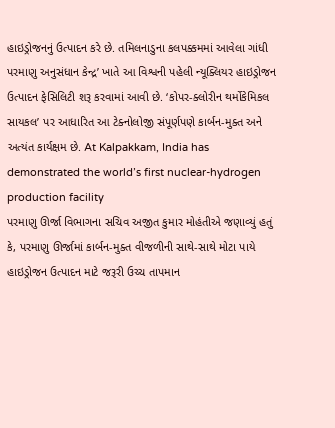હાઇડ્રોજનનું ઉત્પાદન કરે છે. તમિલનાડુના કલપક્કમમાં આવેલા ગાંધી પરમાણુ અનુસંધાન કેન્દ્ર’ ખાતે આ વિશ્વની પહેલી ન્યૂક્લિયર હાઇડ્રોજન ઉત્પાદન ફેસિલિટી શરૂ કરવામાં આવી છે. ‘કોપર-ક્લોરીન થર્મોકેમિકલ સાયકલ’ પર આધારિત આ ટેક્નોલોજી સંપૂર્ણપણે કાર્બન-મુક્ત અને અત્યંત કાર્યક્ષમ છે. At Kalpakkam, India has demonstrated the world’s first nuclear-hydrogen production facility
પરમાણુ ઊર્જા વિભાગના સચિવ અજીત કુમાર મોહંતીએ જણાવ્યું હતું કે, પરમાણુ ઊર્જામાં કાર્બન-મુક્ત વીજળીની સાથે-સાથે મોટા પાયે હાઇડ્રોજન ઉત્પાદન માટે જરૂરી ઉચ્ચ તાપમાન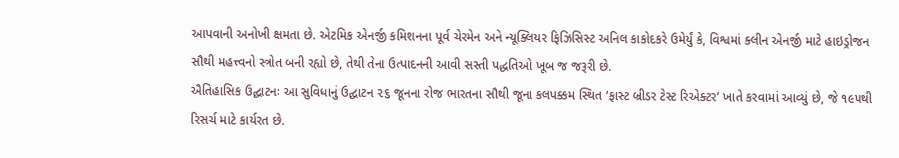આપવાની અનોખી ક્ષમતા છે. એટમિક એનર્જી કમિશનના પૂર્વ ચેરમેન અને ન્યૂક્લિયર ફિઝિસિસ્ટ અનિલ કાકોદકરે ઉમેર્યું કે, વિશ્વમાં ક્લીન એનર્જી માટે હાઇડ્રોજન સૌથી મહત્ત્વનો સ્ત્રોત બની રહ્યો છે, તેથી તેના ઉત્પાદનની આવી સસ્તી પદ્ધતિઓ ખૂબ જ જરૂરી છે.
ઐતિહાસિક ઉદ્ઘાટનઃ આ સુવિધાનું ઉદ્ઘાટન ૨૬ જૂનના રોજ ભારતના સૌથી જૂના કલપક્કમ સ્થિત ‘ફાસ્ટ બ્રીડર ટેસ્ટ રિએક્ટર’ ખાતે કરવામાં આવ્યું છે, જે ૧૯૫થી રિસર્ચ માટે કાર્યરત છે.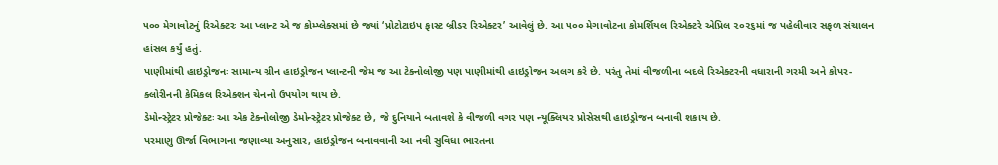૫૦૦ મેગાવોટનું રિએક્ટરઃ આ પ્લાન્ટ એ જ કોમ્પ્લેક્સમાં છે જ્યાં ‘પ્રોટોટાઇપ ફાસ્ટ બ્રીડર રિએક્ટર’ આવેલું છે. આ ૫૦૦ મેગાવોટના કોમર્શિયલ રિએક્ટરે એપ્રિલ ૨૦૨૬માં જ પહેલીવાર સફળ સંચાલન હાંસલ કર્યું હતું.
પાણીમાંથી હાઇડ્રોજનઃ સામાન્ય ગ્રીન હાઇડ્રોજન પ્લાન્ટની જેમ જ આ ટેક્નોલોજી પણ પાણીમાંથી હાઇડ્રોજન અલગ કરે છે. પરંતુ તેમાં વીજળીના બદલે રિએક્ટરની વધારાની ગરમી અને કોપર-ક્લોરીનની કેમિકલ રિએક્શન ચેનનો ઉપયોગ થાય છે.
ડેમોન્સ્ટ્રેટર પ્રોજેક્ટઃ આ એક ટેક્નોલોજી ડેમોન્સ્ટ્રેટર પ્રોજેક્ટ છે, જે દુનિયાને બતાવશે કે વીજળી વગર પણ ન્યૂક્લિયર પ્રોસેસથી હાઇડ્રોજન બનાવી શકાય છે.
પરમાણુ ઊર્જા વિભાગના જણાવ્યા અનુસાર, હાઇડ્રોજન બનાવવાની આ નવી સુવિધા ભારતના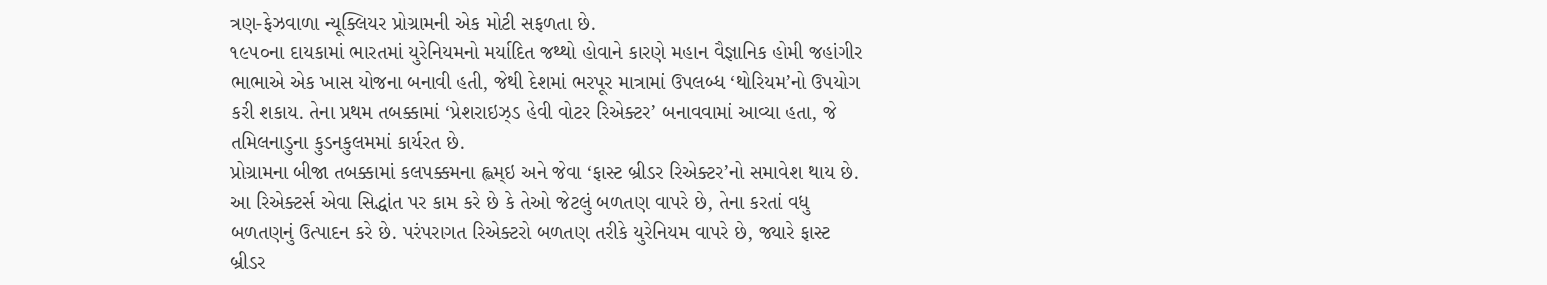ત્રણ-ફેઝવાળા ન્યૂક્લિયર પ્રોગ્રામની એક મોટી સફળતા છે.
૧૯૫૦ના દાયકામાં ભારતમાં યુરેનિયમનો મર્યાદિત જથ્થો હોવાને કારણે મહાન વૈજ્ઞાનિક હોમી જહાંગીર ભાભાએ એક ખાસ યોજના બનાવી હતી, જેથી દેશમાં ભરપૂર માત્રામાં ઉપલબ્ધ ‘થોરિયમ’નો ઉપયોગ કરી શકાય. તેના પ્રથમ તબક્કામાં ‘પ્રેશરાઇઝ્ડ હેવી વોટર રિએક્ટર’ બનાવવામાં આવ્યા હતા, જે તમિલનાડુના કુડનકુલમમાં કાર્યરત છે.
પ્રોગ્રામના બીજા તબક્કામાં કલપક્કમના હ્લમ્ઇ અને જેવા ‘ફાસ્ટ બ્રીડર રિએક્ટર’નો સમાવેશ થાય છે. આ રિએક્ટર્સ એવા સિદ્ધાંત પર કામ કરે છે કે તેઓ જેટલું બળતણ વાપરે છે, તેના કરતાં વધુ બળતણનું ઉત્પાદન કરે છે. પરંપરાગત રિએક્ટરો બળતણ તરીકે યુરેનિયમ વાપરે છે, જ્યારે ફાસ્ટ બ્રીડર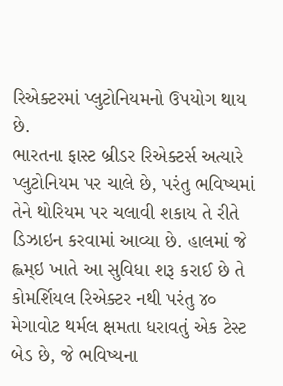રિએક્ટરમાં પ્લુટોનિયમનો ઉપયોગ થાય છે.
ભારતના ફાસ્ટ બ્રીડર રિએક્ટર્સ અત્યારે પ્લુટોનિયમ પર ચાલે છે, પરંતુ ભવિષ્યમાં તેને થોરિયમ પર ચલાવી શકાય તે રીતે ડિઝાઇન કરવામાં આવ્યા છે. હાલમાં જે હ્લમ્ઇ ખાતે આ સુવિધા શરૂ કરાઈ છે તે કોમર્શિયલ રિએક્ટર નથી પરંતુ ૪૦ મેગાવોટ થર્મલ ક્ષમતા ધરાવતું એક ટેસ્ટ બેડ છે, જે ભવિષ્યના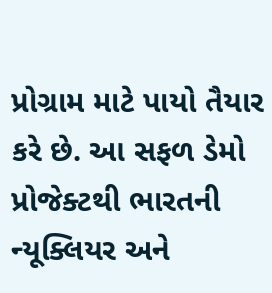પ્રોગ્રામ માટે પાયો તૈયાર કરે છે. આ સફળ ડેમો પ્રોજેક્ટથી ભારતની ન્યૂક્લિયર અને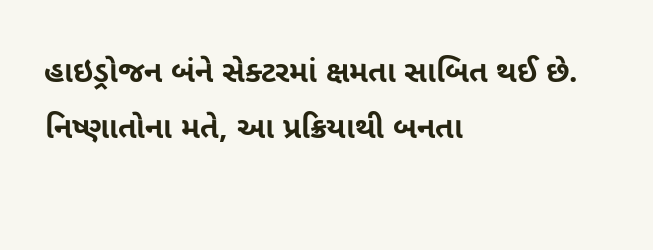હાઇડ્રોજન બંને સેક્ટરમાં ક્ષમતા સાબિત થઈ છે.
નિષ્ણાતોના મતે, આ પ્રક્રિયાથી બનતા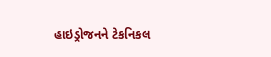હાઇડ્રોજનને ટેકનિકલ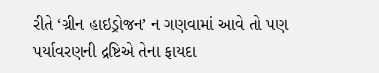રીતે ‘ગ્રીન હાઇડ્રોજન’ ન ગણવામાં આવે તો પણ પર્યાવરણની દ્રષ્ટિએ તેના ફાયદા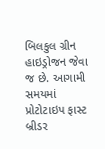બિલકુલ ગ્રીન હાઇડ્રોજન જેવા જ છે. આગામી સમયમાં પ્રોટોટાઇપ ફાસ્ટ બ્રીડર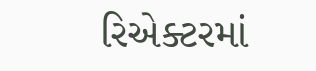રિએક્ટરમાં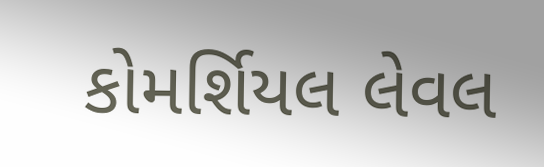કોમર્શિયલ લેવલ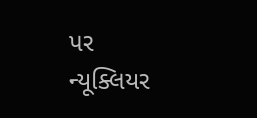પર ન્યૂક્લિયર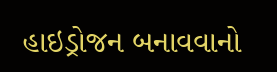હાઇડ્રોજન બનાવવાનો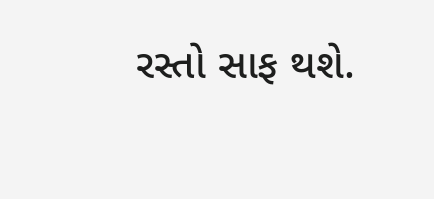રસ્તો સાફ થશે.